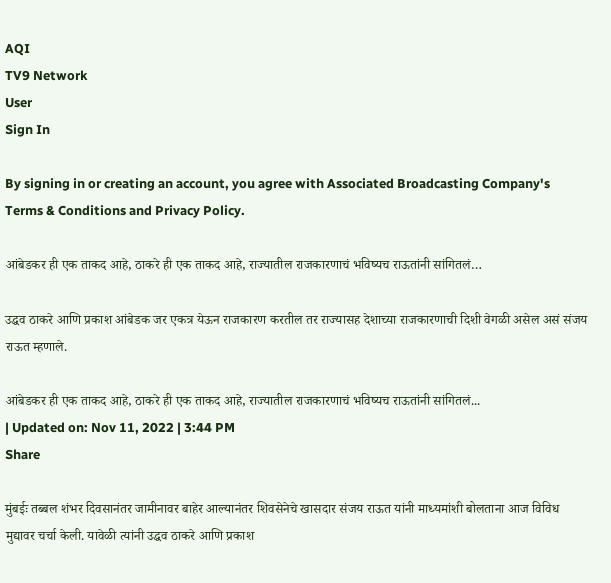AQI
TV9 Network
User
Sign In

By signing in or creating an account, you agree with Associated Broadcasting Company's Terms & Conditions and Privacy Policy.

आंबेडकर ही एक ताकद आहे, ठाकरे ही एक ताकद आहे, राज्यातील राजकारणाचं भविष्यच राऊतांनी सांगितलं…

उद्धव ठाकरे आणि प्रकाश आंबेडक जर एकत्र येऊन राजकारण करतील तर राज्यासह देशाच्या राजकारणाची दिशी वेगळी असेल असं संजय राऊत म्हणाले.

आंबेडकर ही एक ताकद आहे, ठाकरे ही एक ताकद आहे, राज्यातील राजकारणाचं भविष्यच राऊतांनी सांगितलं...
| Updated on: Nov 11, 2022 | 3:44 PM
Share

मुंबईः तब्बल शंभर दिवसानंतर जामीनावर बाहेर आल्यानंतर शिवसेनेचे खासदार संजय राऊत यांनी माध्यमांशी बोलताना आज विविध मुद्यावर चर्चा केली. यावेळी त्यांनी उद्धव ठाकरे आणि प्रकाश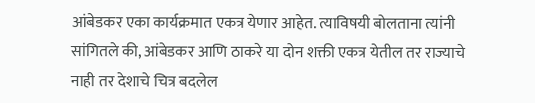आंबेडकर एका कार्यक्रमात एकत्र येणार आहेत. त्याविषयी बोलताना त्यांनी सांगितले की, आंबेडकर आणि ठाकरे या दोन शक्ती एकत्र येतील तर राज्याचे नाही तर देशाचे चित्र बदलेल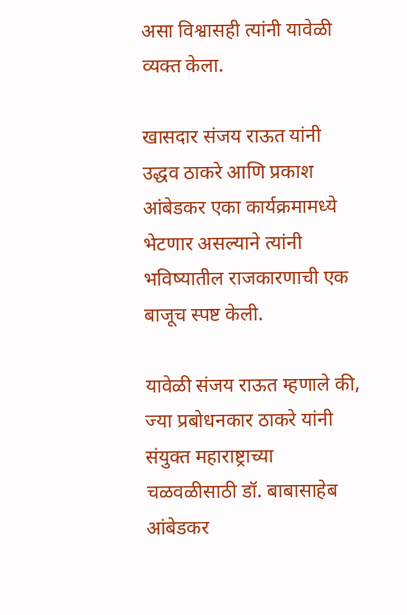असा विश्वासही त्यांनी यावेळी व्यक्त केला.

खासदार संजय राऊत यांनी उद्धव ठाकरे आणि प्रकाश आंबेडकर एका कार्यक्रमामध्ये भेटणार असल्याने त्यांनी भविष्यातील राजकारणाची एक बाजूच स्पष्ट केली.

यावेळी संजय राऊत म्हणाले की, ज्या प्रबोधनकार ठाकरे यांनी संयुक्त महाराष्ट्राच्या चळवळीसाठी डॉ. बाबासाहेब आंबेडकर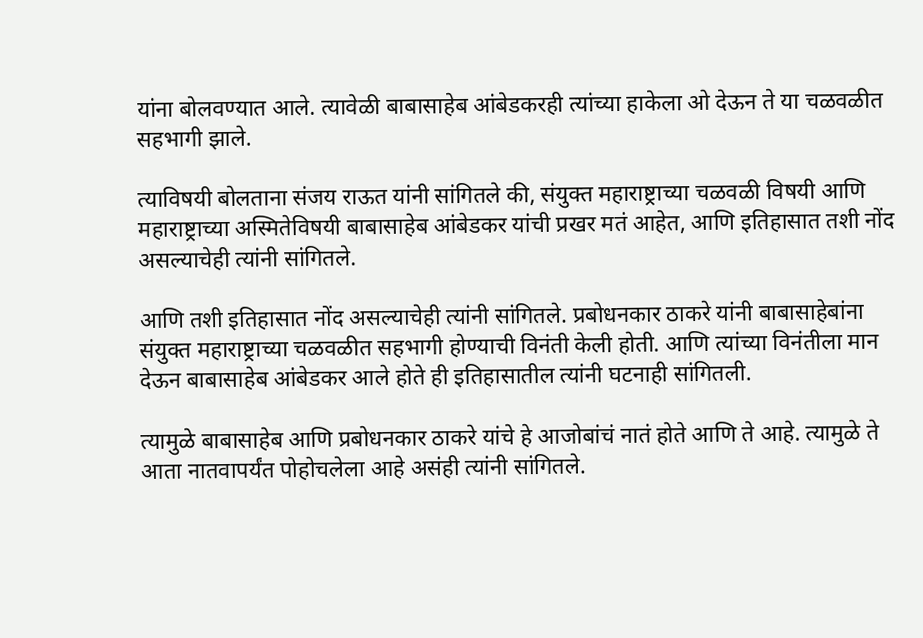यांना बोलवण्यात आले. त्यावेळी बाबासाहेब आंबेडकरही त्यांच्या हाकेला ओ देऊन ते या चळवळीत सहभागी झाले.

त्याविषयी बोलताना संजय राऊत यांनी सांगितले की, संयुक्त महाराष्ट्राच्या चळवळी विषयी आणि महाराष्ट्राच्या अस्मितेविषयी बाबासाहेब आंबेडकर यांची प्रखर मतं आहेत, आणि इतिहासात तशी नोंद असल्याचेही त्यांनी सांगितले.

आणि तशी इतिहासात नोंद असल्याचेही त्यांनी सांगितले. प्रबोधनकार ठाकरे यांनी बाबासाहेबांना संयुक्त महाराष्ट्राच्या चळवळीत सहभागी होण्याची विनंती केली होती. आणि त्यांच्या विनंतीला मान देऊन बाबासाहेब आंबेडकर आले होते ही इतिहासातील त्यांनी घटनाही सांगितली.

त्यामुळे बाबासाहेब आणि प्रबोधनकार ठाकरे यांचे हे आजोबांचं नातं होते आणि ते आहे. त्यामुळे ते आता नातवापर्यंत पोहोचलेला आहे असंही त्यांनी सांगितले.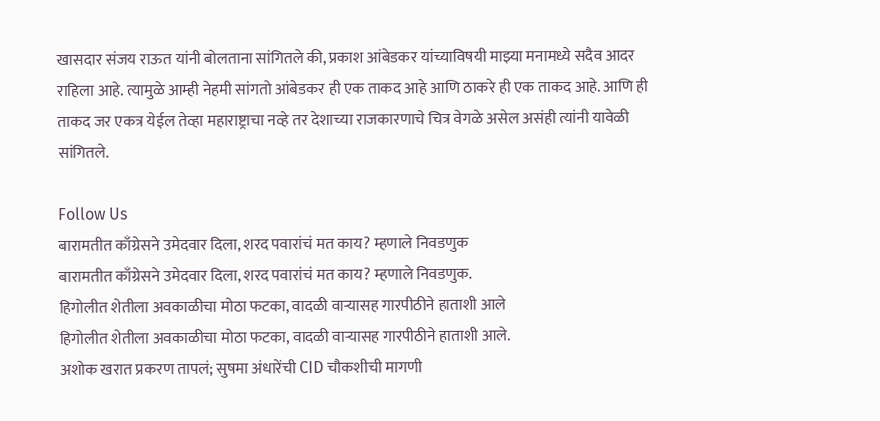खासदार संजय राऊत यांनी बोलताना सांगितले की, प्रकाश आंबेडकर यांच्याविषयी माझ्या मनामध्ये सदैव आदर राहिला आहे. त्यामुळे आम्ही नेहमी सांगतो आंबेडकर ही एक ताकद आहे आणि ठाकरे ही एक ताकद आहे. आणि ही ताकद जर एकत्र येईल तेव्हा महाराष्ट्राचा नव्हे तर देशाच्या राजकारणाचे चित्र वेगळे असेल असंही त्यांनी यावेळी सांगितले.

Follow Us
बारामतीत काँग्रेसने उमेदवार दिला, शरद पवारांचं मत काय? म्हणाले निवडणुक
बारामतीत काँग्रेसने उमेदवार दिला, शरद पवारांचं मत काय? म्हणाले निवडणुक.
हिगोलीत शेतीला अवकाळीचा मोठा फटका, वादळी वाऱ्यासह गारपीठीने हाताशी आले
हिगोलीत शेतीला अवकाळीचा मोठा फटका, वादळी वाऱ्यासह गारपीठीने हाताशी आले.
अशोक खरात प्रकरण तापलं; सुषमा अंधारेंची CID चौकशीची मागणी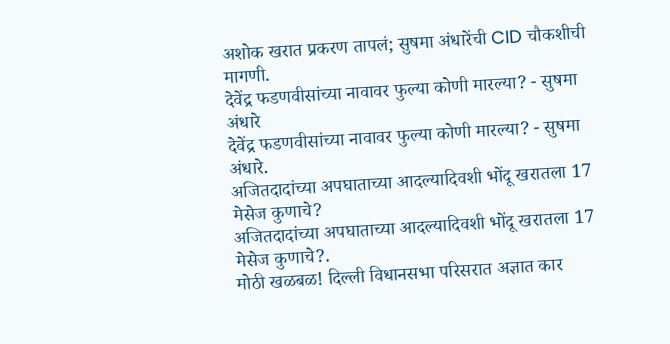अशोक खरात प्रकरण तापलं; सुषमा अंधारेंची CID चौकशीची मागणी.
देवेंद्र फडणवीसांच्या नावावर फुल्या कोणी मारल्या? - सुषमा अंधारे
देवेंद्र फडणवीसांच्या नावावर फुल्या कोणी मारल्या? - सुषमा अंधारे.
अजितदादांच्या अपघाताच्या आदल्यादिवशी भोंदू खरातला 17 मेसेज कुणाचे?
अजितदादांच्या अपघाताच्या आदल्यादिवशी भोंदू खरातला 17 मेसेज कुणाचे?.
मोठी खळबळ! दिल्ली विधानसभा परिसरात अज्ञात कार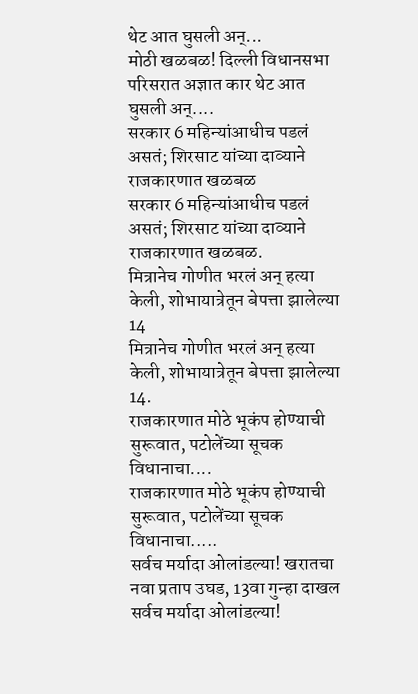थेट आत घुसली अन्...
मोठी खळबळ! दिल्ली विधानसभा परिसरात अज्ञात कार थेट आत घुसली अन्....
सरकार 6 महिन्यांआधीच पडलं असतं; शिरसाट यांच्या दाव्याने राजकारणात खळबळ
सरकार 6 महिन्यांआधीच पडलं असतं; शिरसाट यांच्या दाव्याने राजकारणात खळबळ.
मित्रानेच गोणीत भरलं अन् हत्या केली, शोभायात्रेतून बेपत्ता झालेल्या 14
मित्रानेच गोणीत भरलं अन् हत्या केली, शोभायात्रेतून बेपत्ता झालेल्या 14.
राजकारणात मोठे भूकंप होण्याची सुरूवात, पटोलेंच्या सूचक विधानाचा....
राजकारणात मोठे भूकंप होण्याची सुरूवात, पटोलेंच्या सूचक विधानाचा.....
सर्वच मर्यादा ओलांडल्या! खरातचा नवा प्रताप उघड, 13वा गुन्हा दाखल
सर्वच मर्यादा ओलांडल्या!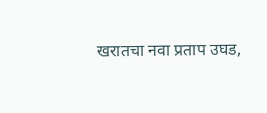खरातचा नवा प्रताप उघड,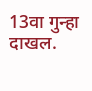13वा गुन्हा दाखल.